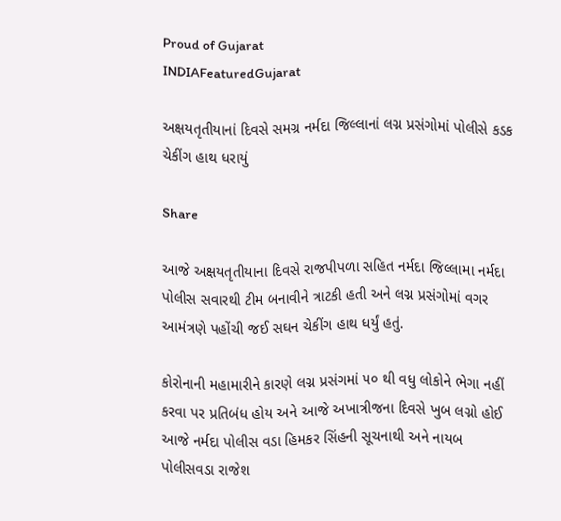Proud of Gujarat
INDIAFeaturedGujarat

અક્ષયતૃતીયાનાં દિવસે સમગ્ર નર્મદા જિલ્લાનાં લગ્ન પ્રસંગોમાં પોલીસે કડક ચેકીંગ હાથ ધરાયું

Share

આજે અક્ષયતૃતીયાના દિવસે રાજપીપળા સહિત નર્મદા જિલ્લામા નર્મદા પોલીસ સવારથી ટીમ બનાવીને ત્રાટકી હતી અને લગ્ન પ્રસંગોમાં વગર આમંત્રણે પહોંચી જઈ સઘન ચેકીંગ હાથ ધર્યું હતું.

કોરોનાની મહામારીને કારણે લગ્ન પ્રસંગમાં ૫૦ થી વધુ લોકોને ભેગા નહીં કરવા પર પ્રતિબંધ હોય અને આજે અખાત્રીજના દિવસે ખુબ લગ્નો હોઈ આજે નર્મદા પોલીસ વડા હિમકર સિંહની સૂચનાથી અને નાયબ પોલીસવડા રાજેશ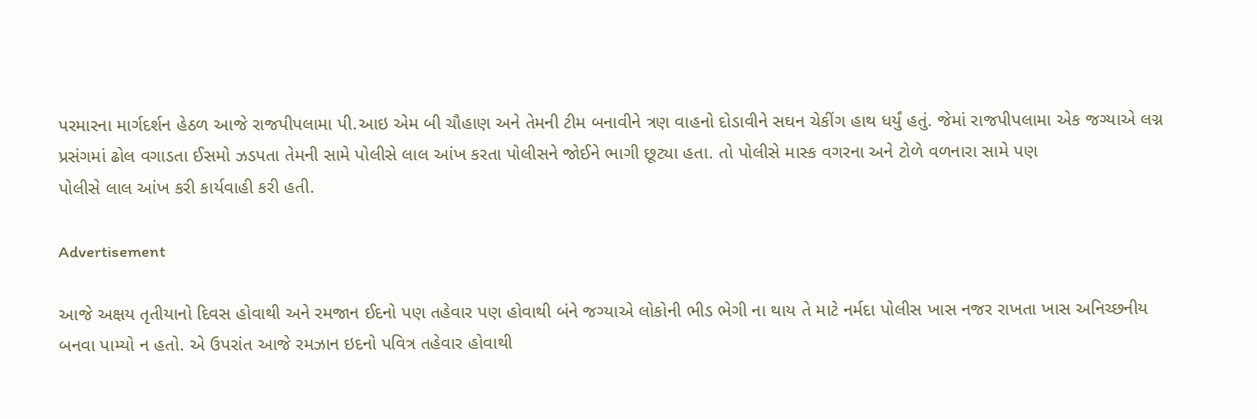પરમારના માર્ગદર્શન હેઠળ આજે રાજપીપલામા પી.આઇ એમ બી ચૌહાણ અને તેમની ટીમ બનાવીને ત્રણ વાહનો દોડાવીને સઘન ચેકીંગ હાથ ધર્યું હતું. જેમાં રાજપીપલામા એક જગ્યાએ લગ્ન પ્રસંગમાં ઢોલ વગાડતા ઈસમો ઝડપતા તેમની સામે પોલીસે લાલ આંખ કરતા પોલીસને જોઈને ભાગી છૂટ્યા હતા. તો પોલીસે માસ્ક વગરના અને ટોળે વળનારા સામે પણ
પોલીસે લાલ આંખ કરી કાર્યવાહી કરી હતી.

Advertisement

આજે અક્ષય તૃતીયાનો દિવસ હોવાથી અને રમજાન ઈદનો પણ તહેવાર પણ હોવાથી બંને જગ્યાએ લોકોની ભીડ ભેગી ના થાય તે માટે નર્મદા પોલીસ ખાસ નજર રાખતા ખાસ અનિચ્છનીય બનવા પામ્યો ન હતો. એ ઉપરાંત આજે રમઝાન ઇદનો પવિત્ર તહેવાર હોવાથી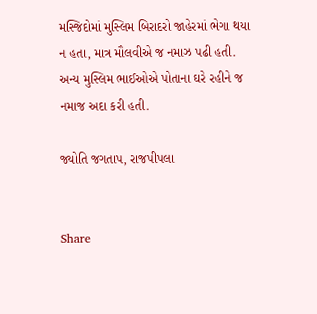મસ્જિદોમાં મુસ્લિમ બિરાદરો જાહેરમાં ભેગા થયા ન હતા, માત્ર મૌલવીએ જ નમાઝ પઢી હતી. અન્ય મુસ્લિમ ભાઈઓએ પોતાના ઘરે રહીને જ નમાજ અદા કરી હતી.

જ્યોતિ જગતાપ, રાજપીપલા


Share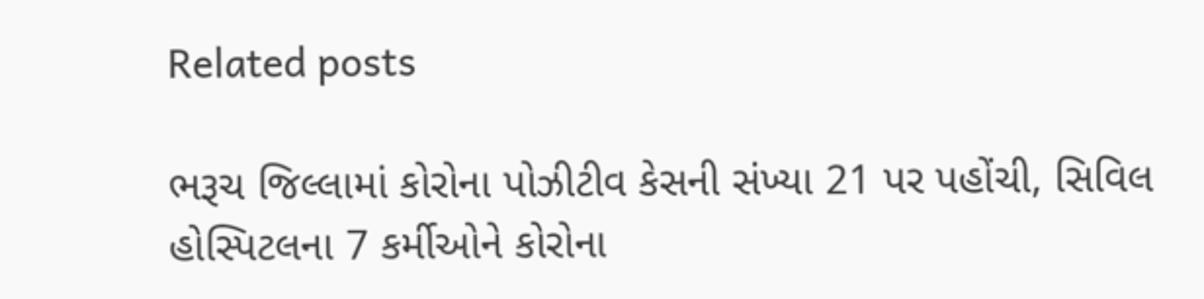Related posts

ભરૂચ જિલ્લામાં કોરોના પોઝીટીવ કેસની સંખ્યા 21 પર પહોંચી, સિવિલ હોસ્પિટલના 7 કર્મીઓને કોરોના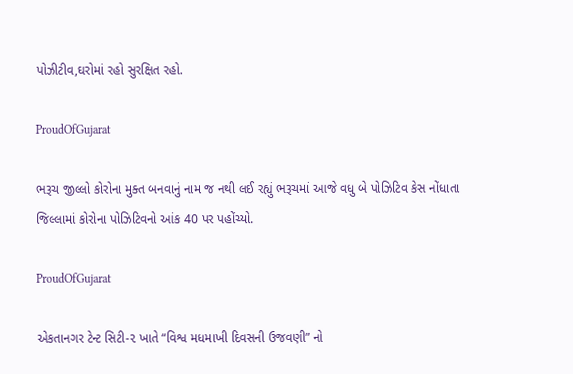પોઝીટીવ,ઘરોમાં રહો સુરક્ષિત રહો.

ProudOfGujarat

ભરૂચ જીલ્લો કોરોના મુક્ત બનવાનું નામ જ નથી લઈ રહ્યું ભરૂચમાં આજે વધુ બે પોઝિટિવ કેસ નોંધાતા જિલ્લામાં કોરોના પોઝિટિવનો આંક 40 પર પહોંચ્યો.

ProudOfGujarat

એકતાનગર ટેન્ટ સિટી-૨ ખાતે “વિશ્વ મધમાખી દિવસની ઉજવણી” નો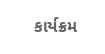કાર્યક્રમ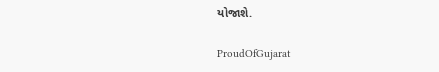યોજાશે.

ProudOfGujarat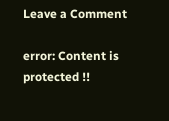Leave a Comment

error: Content is protected !!